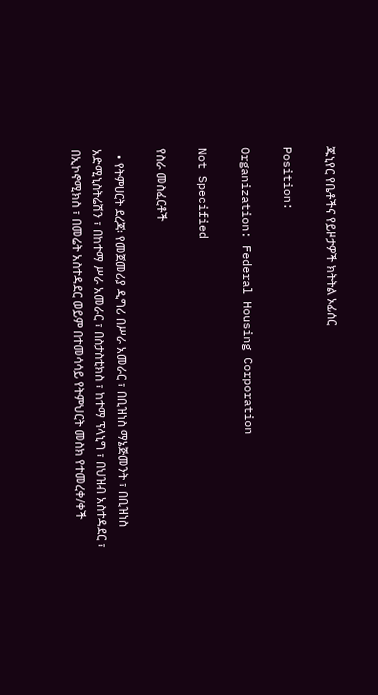ጁኒየር የቤቶችና የይዞታዎች ክትትል ኦፊሰር

Position:

Organization: Federal Housing Corporation

Not Specified

የስራ መስፈርቶች

  • የትምሀርት ደረጃ፡ የመጀመሪያ ዲግሪ በሥራ አመራር ፣ በቢዝነስ ማኔጅመንት ፣ በቢዝነስ አድሚኒስትሬሽን ፣ በከተማ ሥራ አመራር ፣ በስታስቲክስ ፣ ከተማ ፕላኒግ ፣ በህዝብ አስተዳደር ፣ በኢኮኖሚክስ ፣ በመሬት አስተዳደር ወይም በተመሳሳይ የትምህርት መስክ የተመረቀ/ቀች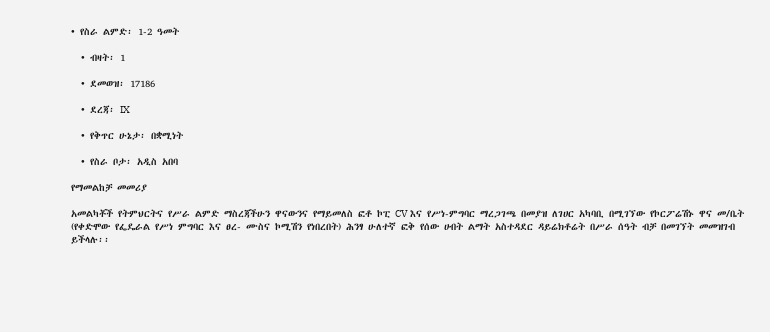• የስራ ልምድ፡ 1-2 ዓመት

  • ብዛት፡ 1

  • ደመወዝ፡ 17186

  • ደረጃ፡ IX

  • የቅጥር ሁኔታ፡ በቋሚነት

  • የስራ ቦታ፡ አዲስ አበባ

የማመልከቻ መመሪያ

አመልካቾች የትምህርትና የሥራ ልምድ ማስረጃችሁን ዋናውንና የማይመለስ ፎቶ ኮፒ CV እና የሥነ-ምግባር ማረጋገጫ በመያዝ ለገሀር አካባቢ በሚገኘው የኮርፖሬሽኑ ዋና መ/ቤት (የቀድሞው የፌዴራል የሥነ ምግባር እና ፀረ- ሙስና ኮሚሽን የነበረበት) ሕንፃ ሁለተኛ ፎቅ የሰው ሀብት ልማት አስተዳደር ዳይሬክቶሬት በሥራ ሰዓት ብቻ በመገኘት መመዝገብ ይችላሉ፡፡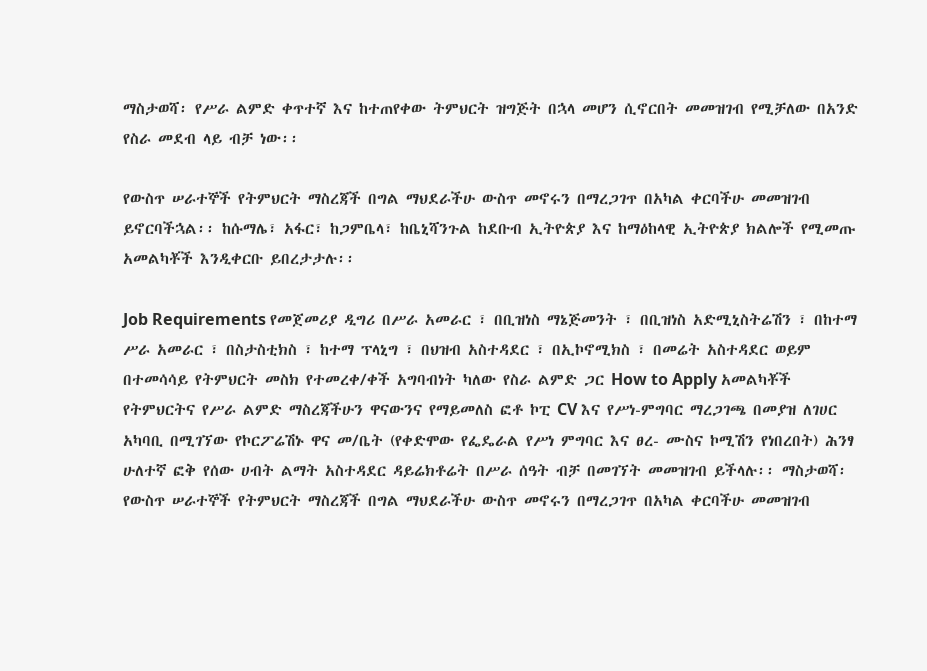ማስታወሻ፡ የሥራ ልምድ ቀጥተኛ እና ከተጠየቀው ትምህርት ዝግጅት በኋላ መሆን ሲኖርበት መመዝገብ የሚቻለው በአንድ የስራ መደብ ላይ ብቻ ነው፡፡

የውስጥ ሠራተኞች የትምህርት ማስረጃች በግል ማህደራችሁ ውስጥ መኖሩን በማረጋገጥ በአካል ቀርባችሁ መመዝገብ ይኖርባችኋል፡፡ ከሱማሌ፣ አፋር፣ ከጋምቤላ፣ ከቤኒሻንጉል ከደቡብ ኢትዮጵያ እና ከማዕከላዊ ኢትዮጵያ ክልሎች የሚመጡ አመልካቾች እንዲቀርቡ ይበረታታሉ፡፡

Job Requirements የመጀመሪያ ዲግሪ በሥራ አመራር ፣ በቢዝነስ ማኔጅመንት ፣ በቢዝነስ አድሚኒስትሬሽን ፣ በከተማ ሥራ አመራር ፣ በስታስቲክስ ፣ ከተማ ፕላኒግ ፣ በህዝብ አስተዳደር ፣ በኢኮኖሚክስ ፣ በመሬት አስተዳደር ወይም በተመሳሳይ የትምህርት መስክ የተመረቀ/ቀች አግባብነት ካለው የስራ ልምድ ጋር How to Apply አመልካቾች የትምህርትና የሥራ ልምድ ማስረጃችሁን ዋናውንና የማይመለስ ፎቶ ኮፒ CV እና የሥነ-ምግባር ማረጋገጫ በመያዝ ለገሀር አካባቢ በሚገኘው የኮርፖሬሽኑ ዋና መ/ቤት (የቀድሞው የፌዴራል የሥነ ምግባር እና ፀረ- ሙስና ኮሚሽን የነበረበት) ሕንፃ ሁለተኛ ፎቅ የሰው ሀብት ልማት አስተዳደር ዳይሬክቶሬት በሥራ ሰዓት ብቻ በመገኘት መመዝገብ ይችላሉ፡፡ ማስታወሻ፡ የውስጥ ሠራተኞች የትምህርት ማስረጃች በግል ማህደራችሁ ውስጥ መኖሩን በማረጋገጥ በአካል ቀርባችሁ መመዝገብ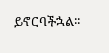ይኖርባችኋል፡፡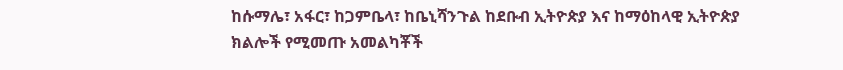ከሱማሌ፣ አፋር፣ ከጋምቤላ፣ ከቤኒሻንጉል ከደቡብ ኢትዮጵያ እና ከማዕከላዊ ኢትዮጵያ ክልሎች የሚመጡ አመልካቾች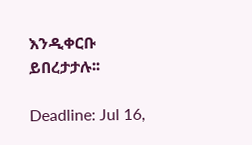እንዲቀርቡ ይበረታታሉ፡፡

Deadline: Jul 16,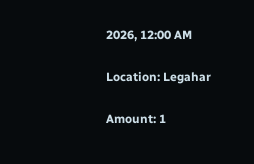2026, 12:00 AM

Location: Legahar

Amount: 1